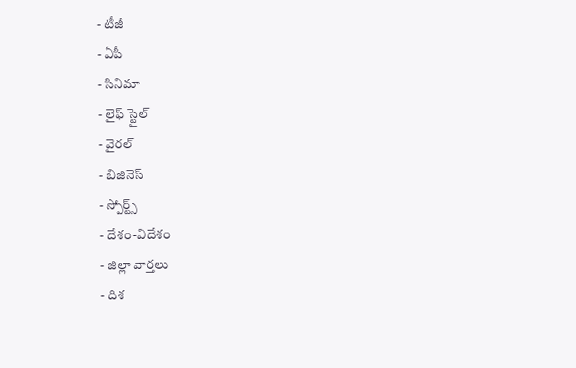- టీజీ
- ఏపీ
- సినిమా
- లైఫ్ స్టైల్
- వైరల్
- బిజినెస్
- స్పోర్ట్స్
- దేశం-విదేశం
- జిల్లా వార్తలు
- దిశ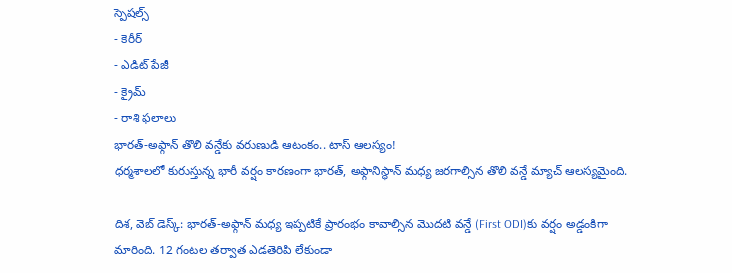స్పెషల్స్
- కెరీర్
- ఎడిట్ పేజీ
- క్రైమ్
- రాశి ఫలాలు
భారత్-అఫ్గాన్ తొలి వన్డేకు వరుణుడి ఆటంకం.. టాస్ ఆలస్యం!
ధర్మశాలలో కురుస్తున్న భారీ వర్షం కారణంగా భారత్, అఫ్గానిస్థాన్ మధ్య జరగాల్సిన తొలి వన్డే మ్యాచ్ ఆలస్యమైంది.

దిశ, వెబ్ డెస్క్: భారత్-అఫ్గాన్ మధ్య ఇప్పటికే ప్రారంభం కావాల్సిన మొదటి వన్డే (First ODI)కు వర్షం అడ్డంకిగా మారింది. 12 గంటల తర్వాత ఎడతెరిపి లేకుండా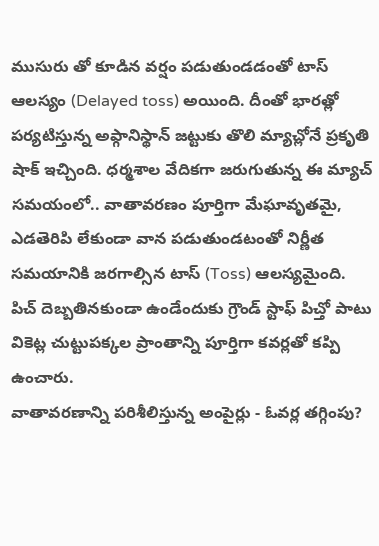ముసురు తో కూడిన వర్షం పడుతుండడంతో టాస్ ఆలస్యం (Delayed toss) అయింది. దీంతో భారత్లో పర్యటిస్తున్న అఫ్గానిస్థాన్ జట్టుకు తొలి మ్యాచ్లోనే ప్రకృతి షాక్ ఇచ్చింది. ధర్మశాల వేదికగా జరుగుతున్న ఈ మ్యాచ్ సమయంలో.. వాతావరణం పూర్తిగా మేఘావృతమై, ఎడతెరిపి లేకుండా వాన పడుతుండటంతో నిర్ణీత సమయానికి జరగాల్సిన టాస్ (Toss) ఆలస్యమైంది. పిచ్ దెబ్బతినకుండా ఉండేందుకు గ్రౌండ్ స్టాఫ్ పిచ్తో పాటు వికెట్ల చుట్టుపక్కల ప్రాంతాన్ని పూర్తిగా కవర్లతో కప్పి ఉంచారు.
వాతావరణాన్ని పరిశీలిస్తున్న అంపైర్లు - ఓవర్ల తగ్గింపు?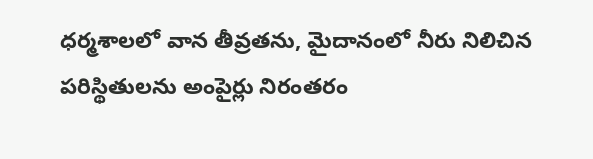ధర్మశాలలో వాన తీవ్రతను, మైదానంలో నీరు నిలిచిన పరిస్థితులను అంపైర్లు నిరంతరం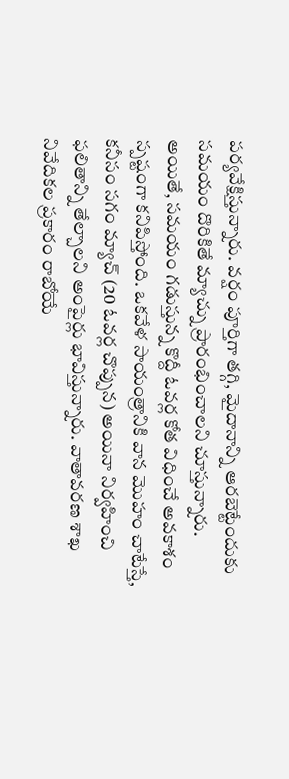పర్యవేక్షిస్తున్నారు. వర్షం పూర్తిగా తగ్గి, మైదానాన్ని ఆరబెట్టేందుకు సమయం దొరికితే మ్యాచ్ను ప్రారంభించాలని చూస్తున్నారు. అయితే, సమయం గడుస్తున్న కొద్దీ ఓవర్ల కోత విధించే అవకాశం స్పష్టంగా కనిపిస్తోంది. ఒకవేళ సాయంత్రానికి వాన మొహం చాటేస్తే, కనీసం సగం మ్యాచ్ (20 ఓవర్ల చొప్పున) అయినా నిర్వహించి ఫలితాన్ని తేల్చాలని అంపైర్లు భావిస్తున్నారు. వాతావరణ శాఖ నివేదికల ప్రకారం రాబోయే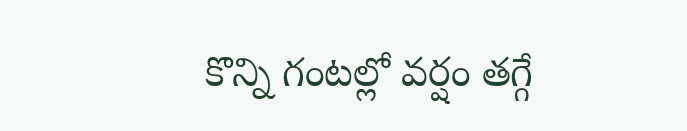కొన్ని గంటల్లో వర్షం తగ్గే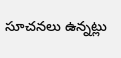సూచనలు ఉన్నట్లు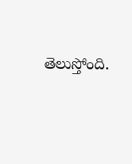తెలుస్తోంది.